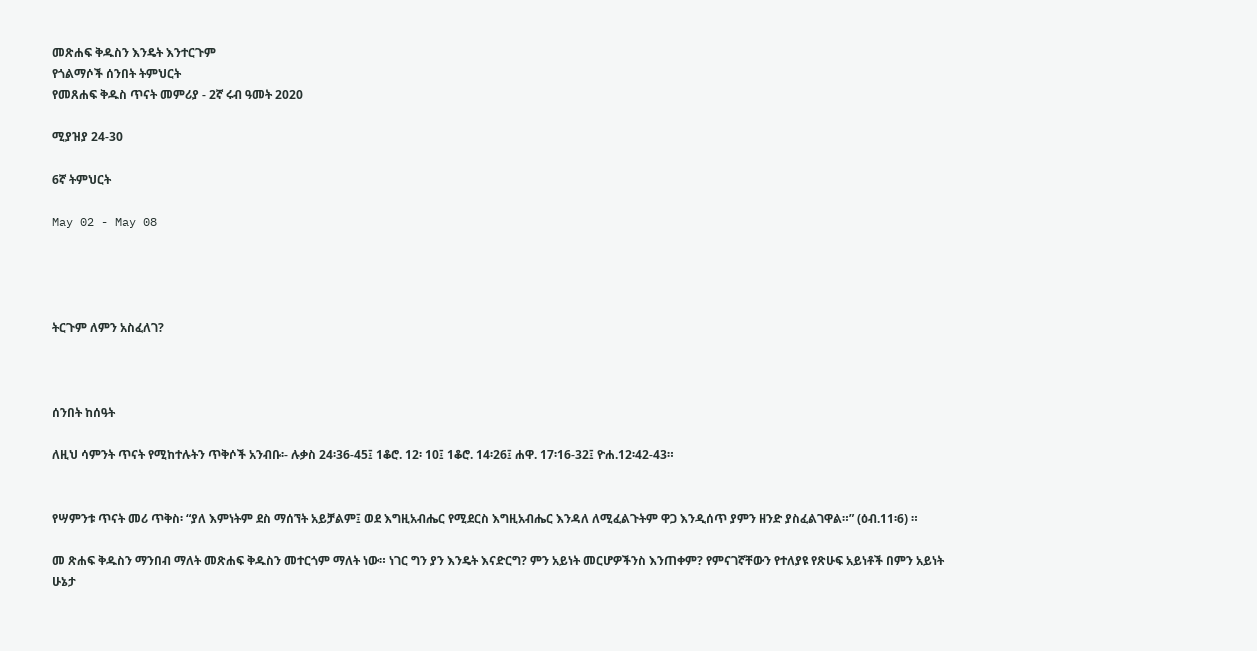መጽሐፍ ቅዱስን እንዴት እንተርጉም
የጎልማሶች ሰንበት ትምህርት
የመጸሐፍ ቅዱስ ጥናት መምሪያ - 2ኛ ሩብ ዓመት 2020

ሚያዝያ 24-30

6ኛ ትምህርት

May 02 - May 08




ትርጉም ለምን አስፈለገ?



ሰንበት ከሰዓት

ለዚህ ሳምንት ጥናት የሚከተሉትን ጥቅሶች አንብቡ፡- ሉቃስ 24፡36-45፤ 1ቆሮ. 12፡ 10፤ 1ቆሮ. 14፡26፤ ሐዋ. 17፡16-32፤ ዮሐ.12፡42-43።


የሣምንቱ ጥናት መሪ ጥቅስ፡ “ያለ እምነትም ደስ ማሰኘት አይቻልም፤ ወደ እግዚአብሔር የሚደርስ እግዚአብሔር እንዳለ ለሚፈልጉትም ዋጋ እንዲሰጥ ያምን ዘንድ ያስፈልገዋል።” (ዕብ.11፡6) ።

መ ጽሐፍ ቅዱስን ማንበብ ማለት መጽሐፍ ቅዱስን መተርጎም ማለት ነው። ነገር ግን ያን እንዴት እናድርግ? ምን አይነት መርሆዎችንስ እንጠቀም? የምናገኛቸውን የተለያዩ የጽሁፍ አይነቶች በምን አይነት ሁኔታ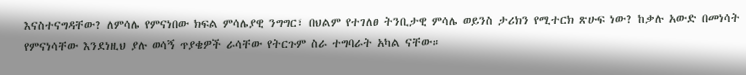እናስተናግዳቸው? ለምሳሌ የምናነበው ክፍል ምሳሌያዊ ንግግር፣ በህልም የተገለፀ ትንቢታዊ ምሳሌ ወይንስ ታሪክን የሚተርክ ጽሁፍ ነው? ከቃሉ አውድ በመነሳት የምናነሳቸው እንደነዚህ ያሉ ወሳኝ ጥያቄዎች ራሳቸው የትርጉም ስራ ተግባራት አካል ናቸው።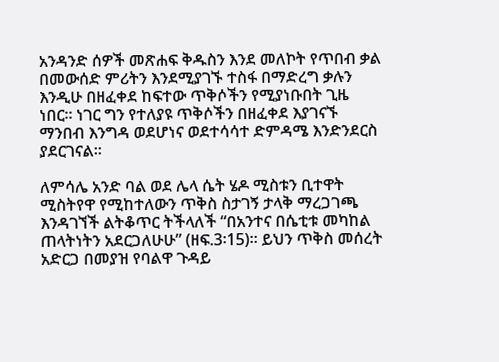አንዳንድ ሰዎች መጽሐፍ ቅዱስን እንደ መለኮት የጥበብ ቃል በመውሰድ ምሪትን እንደሚያገኙ ተስፋ በማድረግ ቃሉን እንዲሁ በዘፈቀደ ከፍተው ጥቅሶችን የሚያነቡበት ጊዜ ነበር። ነገር ግን የተለያዩ ጥቅሶችን በዘፈቀደ እያገናኙ ማንበብ እንግዳ ወደሆነና ወደተሳሳተ ድምዳሜ እንድንደርስ ያደርገናል።

ለምሳሌ አንድ ባል ወደ ሌላ ሴት ሄዶ ሚስቱን ቢተዋት ሚስትየዋ የሚከተለውን ጥቅስ ስታገኝ ታላቅ ማረጋገጫ እንዳገኘች ልትቆጥር ትችላለች “በአንተና በሴቲቱ መካከል ጠላትነትን አደርጋለሁሁ” (ዘፍ.3፡15)። ይህን ጥቅስ መሰረት አድርጋ በመያዝ የባልዋ ጉዳይ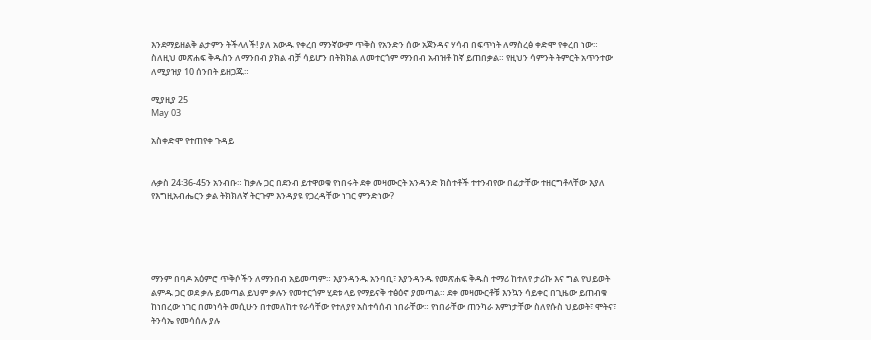እንደማይዘልቅ ልታምን ትችላለች! ያለ አውዱ የቀረበ ማንኛውም ጥቅስ የአንድን ሰው አጀንዳና ሃሳብ በፍጥነት ለማስረፅ ቀድሞ የቀረበ ነው። ስለዚህ መጽሐፍ ቅዱስን ለማንበብ ያክል ብቻ ሳይሆን በትክክል ለመተርጎም ማንበብ አብዝቶ ከኛ ይጠበቃል። የዚህን ሳምንት ትምርት አጥንተው ለሚያዝያ 10 ሰንበት ይዘጋጁ።

ሚያዚያ 25
May 03

አስቀድሞ የተጠየቀ ጉዳይ


ሉቃስ 24፡36-45ን አንብቡ። ከቃሉ ጋር በደንብ ይተዋወቁ የነበሩት ደቀ መዛሙርት አንዳንድ ክስተቶች ተተንብየው በፊታቸው ተዘርግቶላቸው እያለ የእግዚአብሔርን ቃል ትክክለኛ ትርጉም እንዳያዩ የጋረዳቸው ነገር ምንድነው?





ማንም በባዶ አዕምሮ ጥቅሶችን ለማንበብ አይመጣም። እያንዳንዱ አንባቢ፣ እያንዳንዱ የመጽሐፍ ቅዱስ ተማሪ ከተለየ ታሪኩ እና ግል የህይወት ልምዱ ጋር ወደ ቃሉ ይመጣል ይህም ቃሉን የመተርጎም ሂደቱ ላይ የማይናቅ ተፅዕኖ ያመጣል። ደቀ መዛሙርቶቹ እንኳን ሳይቀር በጊዜው ይጠብቁ ከነበረው ነገር በመነሳት መሲሁን በተመለከተ የራሳቸው የተለያየ አስተሳሰብ ነበራቸው። የነበራቸው ጠንካራ እምነታቸው ስለየሱስ ህይወት፣ ሞትና፣ ትንሳኤ የመሳሰሉ ያሉ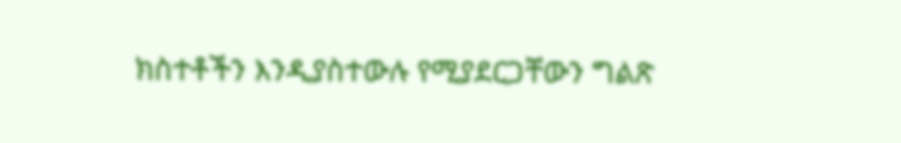ክስተቶችን እንዲያስተውሉ የሚያደርጋቸውን ግልጽ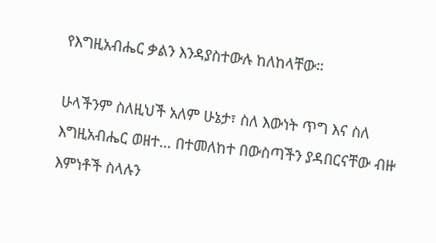የእግዚአብሔር ቃልን እንዳያስተውሉ ከለከላቸው።

ሁላችንም ስለዚህች አለም ሁኔታ፣ ስለ እውነት ጥግ እና ስለ እግዚአብሔር ወዘተ… በተመለከተ በውስጣችን ያዳበርናቸው ብዙ እምነቶች ስላሉን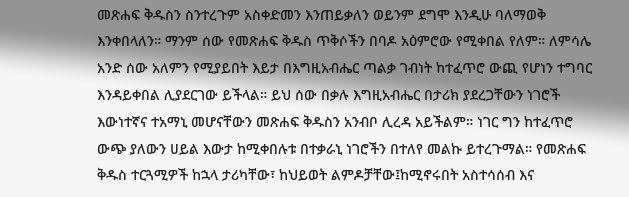መጽሐፍ ቅዱስን ስንተረጉም አስቀድመን እንጠይቃለን ወይንም ደግሞ እንዲሁ ባለማወቅ እንቀበላለን። ማንም ሰው የመጽሐፍ ቅዱስ ጥቅሶችን በባዶ አዕምሮው የሚቀበል የለም። ለምሳሌ አንድ ሰው አለምን የሚያይበት እይታ በእግዚአብሔር ጣልቃ ገብነት ከተፈጥሮ ውጪ የሆነን ተግባር እንዳይቀበል ሊያደርገው ይችላል። ይህ ሰው በቃሉ እግዚአብሔር በታሪክ ያደረጋቸውን ነገሮች እውነተኛና ተአማኒ መሆናቸውን መጽሐፍ ቅዱስን አንብቦ ሊረዳ አይችልም። ነገር ግን ከተፈጥሮ ውጭ ያለውን ሀይል እውታ ከሚቀበሉቱ በተቃራኒ ነገሮችን በተለየ መልኩ ይተረጉማል። የመጽሐፍ ቅዱስ ተርጓሚዎች ከኋላ ታሪካቸው፣ ከህይወት ልምዶቻቸው፤ከሚኖሩበት አስተሳሰብ እና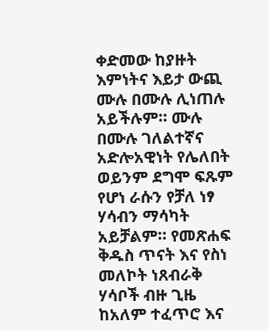ቀድመው ከያዙት እምነትና እይታ ውጪ ሙሉ በሙሉ ሊነጠሉ አይችሉም። ሙሉ በሙሉ ገለልተኛና አድሎአዊነት የሌለበት ወይንም ደግሞ ፍጹም የሆነ ራሱን የቻለ ነፃ ሃሳብን ማሳካት አይቻልም። የመጽሐፍ ቅዱስ ጥናት እና የስነ መለኮት ነጸብራቅ ሃሳቦች ብዙ ጊዜ ከአለም ተፈጥሮ እና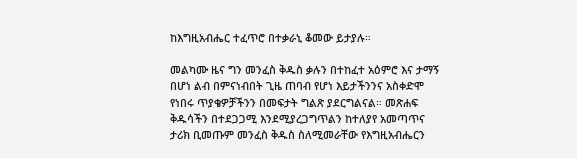ከእግዚአብሔር ተፈጥሮ በተቃራኒ ቆመው ይታያሉ።

መልካሙ ዜና ግን መንፈስ ቅዱስ ቃሉን በተከፈተ አዕምሮ እና ታማኝ በሆነ ልብ በምናነብበት ጊዜ ጠባብ የሆነ እይታችንንና አስቀድሞ የነበሩ ጥያቄዎቻችንን በመፍታት ግልጽ ያደርግልናል። መጽሐፍ ቅዱሳችን በተደጋጋሚ እንደሚያረጋግጥልን ከተለያየ አመጣጥና ታሪክ ቢመጡም መንፈስ ቅዱስ ስለሚመራቸው የእግዚአብሔርን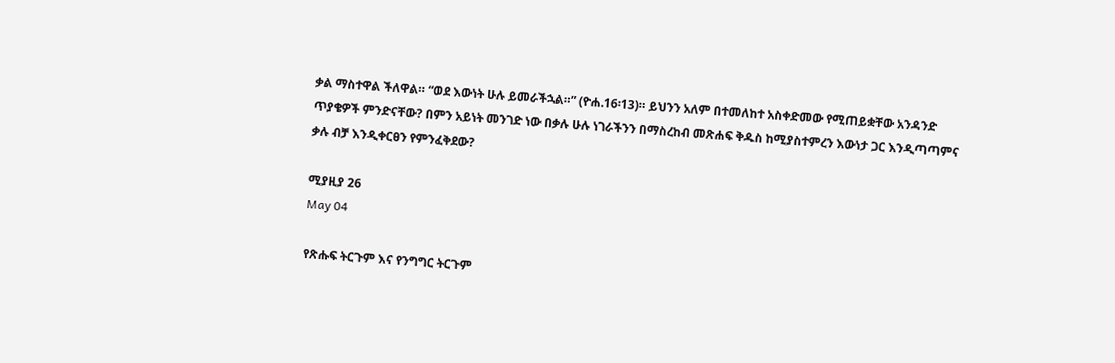ቃል ማስተዋል ችለዋል። “ወደ እውነት ሁሉ ይመራችኋል።” (ዮሐ.16፡13)። ይህንን አለም በተመለከተ አስቀድመው የሚጠይቋቸው አንዳንድ ጥያቄዎች ምንድናቸው? በምን አይነት መንገድ ነው በቃሉ ሁሉ ነገራችንን በማስረከብ መጽሐፍ ቅዱስ ከሚያስተምረን እውነታ ጋር እንዲጣጣምና ቃሉ ብቻ እንዲቀርፀን የምንፈቅደው?

ሚያዚያ 26
May 04

የጽሑፍ ትርጉም እና የንግግር ትርጉም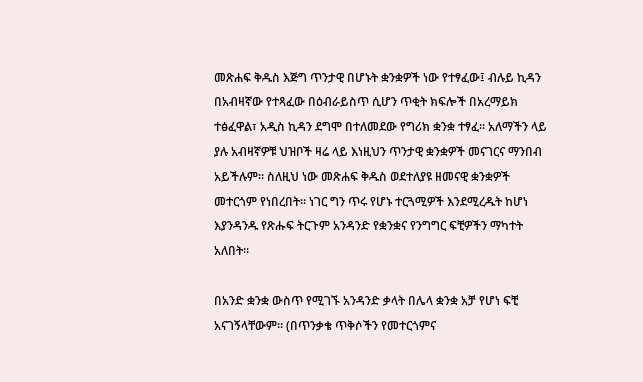መጽሐፍ ቅዱስ እጅግ ጥንታዊ በሆኑት ቋንቋዎች ነው የተፃፈው፤ ብሉይ ኪዳን በአብዛኛው የተጻፈው በዕብራይስጥ ሲሆን ጥቂት ክፍሎች በአረማይክ ተፅፈዋል፣ አዲስ ኪዳን ደግሞ በተለመደው የግሪክ ቋንቋ ተፃፈ። አለማችን ላይ ያሉ አብዛኛዎቹ ህዝቦች ዛሬ ላይ እነዚህን ጥንታዊ ቋንቋዎች መናገርና ማንበብ አይችሉም። ስለዚህ ነው መጽሐፍ ቅዱስ ወደተለያዩ ዘመናዊ ቋንቋዎች መተርጎም የነበረበት። ነገር ግን ጥሩ የሆኑ ተርጓሚዎች እንደሚረዱት ከሆነ እያንዳንዱ የጽሑፍ ትርጉም አንዳንድ የቋንቋና የንግግር ፍቺዎችን ማካተት አለበት።

በአንድ ቋንቋ ውስጥ የሚገኙ አንዳንድ ቃላት በሌላ ቋንቋ አቻ የሆነ ፍቺ አናገኝላቸውም። (በጥንቃቄ ጥቅሶችን የመተርጎምና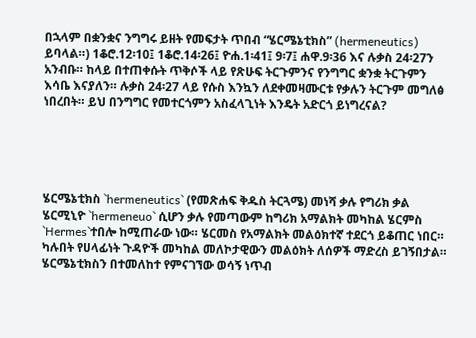በኋላም በቋንቋና ንግግሩ ይዘት የመፍታት ጥበብ “ሄርሜኔቲክስ” (hermeneutics) ይባላል።) 1ቆሮ.12፡10፤ 1ቆሮ.14፡26፤ ዮሐ.1፡41፤ 9፡7፤ ሐዋ.9፡36 እና ሉቃስ 24፡27ን አንብቡ። ከላይ በተጠቀሱት ጥቅሶች ላይ የጽሁፍ ትርጉምንና የንግግር ቋንቋ ትርጉምን እሳቤ እናያለን። ሉቃስ 24፡27 ላይ የሱስ እንኳን ለደቀመዛሙርቱ የቃሉን ትርጉም መግለፅ ነበረበት። ይህ በንግግር የመተርጎምን አስፈላጊነት እንዴት አድርጎ ይነግረናል?





ሄርሜኔቲክስ `hermeneutics` (የመጽሐፍ ቅዱስ ትርጓሜ) መነሻ ቃሉ የግሪክ ቃል ሄርሚኒዮ `hermeneuo` ሲሆን ቃሉ የመጣውም ከግሪክ አማልክት መካከል ሄርምስ `Hermes`ተበሎ ከሚጠራው ነው። ሄርመስ የአማልክት መልዕክተኛ ተደርጎ ይቆጠር ነበር። ካሉበት የሀላፊነት ጉዳዮች መካከል መለኮታዊውን መልዕክት ለሰዎች ማድረስ ይገኝበታል። ሄርሜኔቲክስን በተመለከተ የምናገኘው ወሳኝ ነጥብ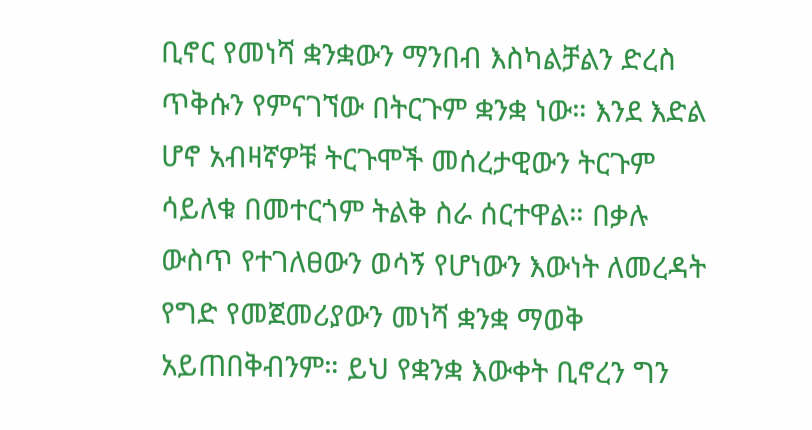ቢኖር የመነሻ ቋንቋውን ማንበብ እስካልቻልን ድረስ ጥቅሱን የምናገኘው በትርጉም ቋንቋ ነው። እንደ እድል ሆኖ አብዛኛዎቹ ትርጉሞች መሰረታዊውን ትርጉም ሳይለቁ በመተርጎም ትልቅ ስራ ሰርተዋል። በቃሉ ውስጥ የተገለፀውን ወሳኝ የሆነውን እውነት ለመረዳት የግድ የመጀመሪያውን መነሻ ቋንቋ ማወቅ አይጠበቅብንም። ይህ የቋንቋ እውቀት ቢኖረን ግን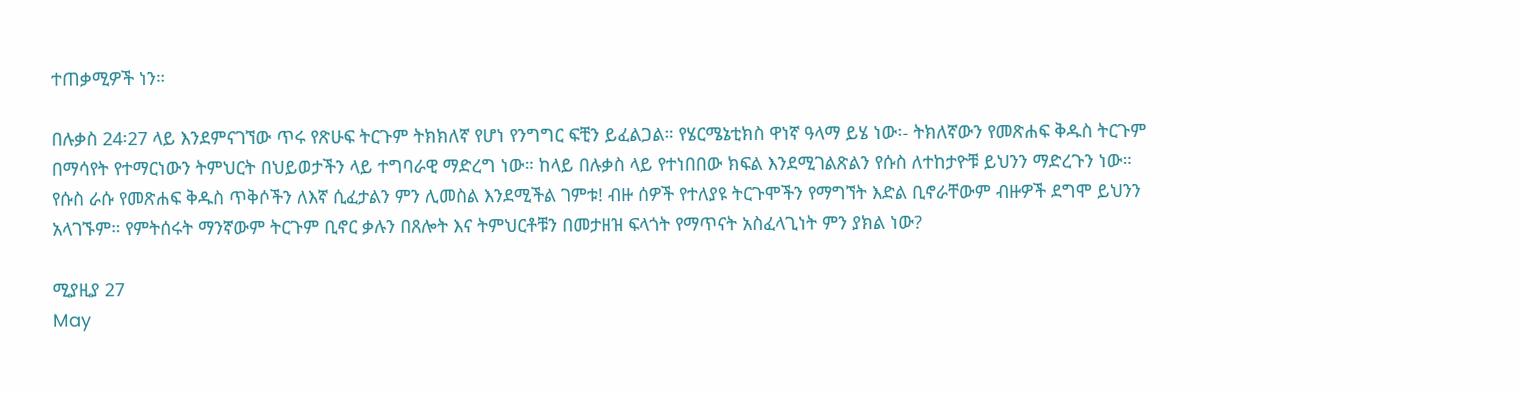ተጠቃሚዎች ነን።

በሉቃስ 24፡27 ላይ እንደምናገኘው ጥሩ የጽሁፍ ትርጉም ትክክለኛ የሆነ የንግግር ፍቺን ይፈልጋል። የሄርሜኔቲክስ ዋነኛ ዓላማ ይሄ ነው፡- ትክለኛውን የመጽሐፍ ቅዱስ ትርጉም በማሳየት የተማርነውን ትምህርት በህይወታችን ላይ ተግባራዊ ማድረግ ነው። ከላይ በሉቃስ ላይ የተነበበው ክፍል እንደሚገልጽልን የሱስ ለተከታዮቹ ይህንን ማድረጉን ነው። የሱስ ራሱ የመጽሐፍ ቅዱስ ጥቅሶችን ለእኛ ሲፈታልን ምን ሊመስል እንደሚችል ገምቱ! ብዙ ሰዎች የተለያዩ ትርጉሞችን የማግኘት እድል ቢኖራቸውም ብዙዎች ደግሞ ይህንን አላገኙም። የምትሰሩት ማንኛውም ትርጉም ቢኖር ቃሉን በጸሎት እና ትምህርቶቹን በመታዘዝ ፍላጎት የማጥናት አስፈላጊነት ምን ያክል ነው?

ሚያዚያ 27
May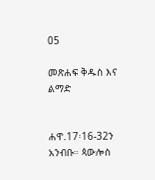05

መጽሐፍ ቅዱስ እና ልማድ


ሐዋ.17፡16-32ን አንብቡ። ጳውሎስ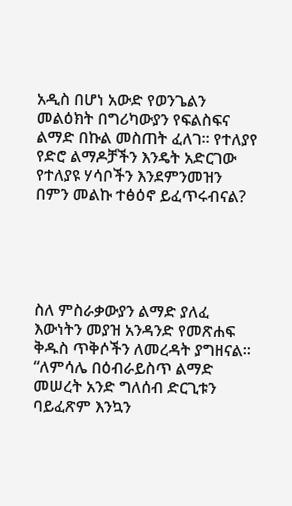አዲስ በሆነ አውድ የወንጌልን መልዕክት በግሪካውያን የፍልስፍና ልማድ በኩል መስጠት ፈለገ። የተለያየ የድሮ ልማዶቻችን እንዴት አድርገው የተለያዩ ሃሳቦችን እንደምንመዝን በምን መልኩ ተፅዕኖ ይፈጥሩብናል?





ስለ ምስራቃውያን ልማድ ያለፈ እውነትን መያዝ አንዳንድ የመጽሐፍ ቅዱስ ጥቅሶችን ለመረዳት ያግዘናል። “ለምሳሌ በዕብራይስጥ ልማድ መሠረት አንድ ግለሰብ ድርጊቱን ባይፈጽም እንኳን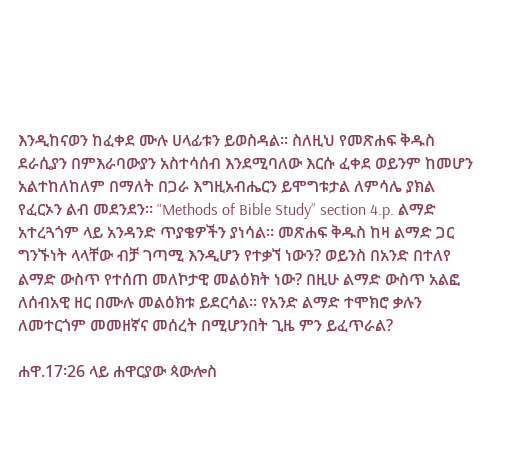እንዲከናወን ከፈቀደ ሙሉ ሀላፊቱን ይወስዳል። ስለዚህ የመጽሐፍ ቅዱስ ደራሲያን በምእራባውያን አስተሳሰብ እንደሚባለው እርሱ ፈቀደ ወይንም ከመሆን አልተከለከለም በማለት በጋራ እግዚአብሔርን ይሞግቱታል ለምሳሌ ያክል የፈርኦን ልብ መደንደን። “Methods of Bible Study” section 4.p. ልማድ አተረጓጎም ላይ አንዳንድ ጥያቄዎችን ያነሳል። መጽሐፍ ቅዱስ ከዛ ልማድ ጋር ግንኙነት ላላቸው ብቻ ገጣሚ እንዲሆን የተቃኘ ነውን? ወይንስ በአንድ በተለየ ልማድ ውስጥ የተሰጠ መለኮታዊ መልዕክት ነው? በዚሁ ልማድ ውስጥ አልፎ ለሰብአዊ ዘር በሙሉ መልዕክቱ ይደርሳል። የአንድ ልማድ ተሞክሮ ቃሉን ለመተርጎም መመዘኛና መሰረት በሚሆንበት ጊዜ ምን ይፈጥራል?

ሐዋ.17፡26 ላይ ሐዋርያው ጳውሎስ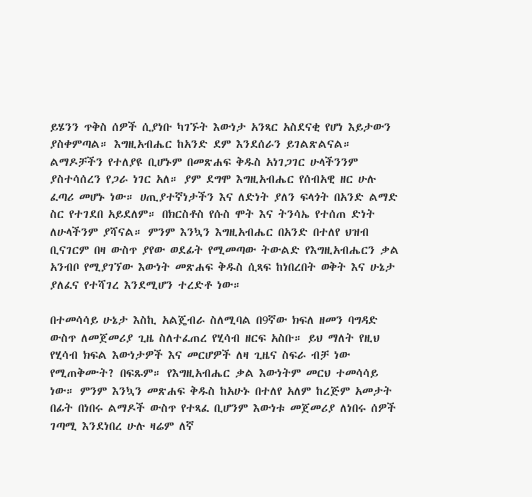ይሄንን ጥቅስ ሰዎች ሲያነቡ ካገኙት እውነታ አንጻር አስደናቂ የሆነ እይታውን ያስቀምጣል። እግዚአብሔር ከአንድ ደም እንደሰራን ይገልጽልናል። ልማዶቻችን የተለያዩ ቢሆኑም በመጽሐፍ ቅዱስ አነገጋገር ሁላችንንም ያስተሳሰረን የጋራ ነገር አለ። ያም ደግሞ እግዚአብሔር የሰብአዊ ዘር ሁሉ ፈጣሪ መሆኑ ነው። ሀጢያተኛነታችን እና ለድነት ያለን ፍላጎት በአንድ ልማድ ስር የተገደበ አይደለም። በክርስቶስ የሱስ ሞት እና ትንሳኤ የተሰጠ ድነት ለሁላችንም ያሻናል። ምንም እንኳን እግዚአብሔር በአንድ በተለየ ህዝብ ቢናገርም በዛ ውስጥ ያየው ወደፊት የሚመጣው ትውልድ የእግዚአብሔርን ቃል አንብቦ የሚያገኘው እውነት መጽሐፍ ቅዱስ ሲጻፍ ከነበረበት ወቅት እና ሁኔታ ያለፈና የተሻገረ እንደሚሆን ተረድቶ ነው።

በተመሳሳይ ሁኔታ እስኪ አልጄብራ ስለሚባል በ9ኛው ክፍለ ዘመን ባግዳድ ውስጥ ለመጀመሪያ ጊዜ ስለተፈጠረ የሂሳብ ዘርፍ አስቡ። ይህ ማለት የዚህ የሂሳብ ክፍል እውነታዎች እና መርሆዎች ለዛ ጊዜና ስፍራ ብቻ ነው የሚጠቅሙት? በፍጹም። የእግዚአብሔር ቃል እውነትም መርህ ተመሳሳይ ነው። ምንም እንኳን መጽሐፍ ቅዱስ ከአሁኑ በተለየ አለም ከረጅም አመታት በፊት በነበሩ ልማዶች ውስጥ የተጻፈ ቢሆንም እውነቱ መጀመሪያ ለነበሩ ሰዎች ገጣሚ እንደነበረ ሁሉ ዛሬም ለኛ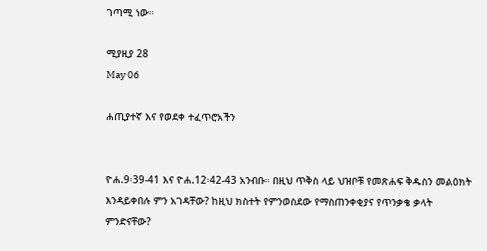ገጣሚ ነው።

ሚያዚያ 28
May 06

ሐጢያተኛ እና የወደቀ ተፈጥሮአችን


ዮሐ.9፡39-41 እና ዮሐ.12፡42-43 አንብቡ። በዚህ ጥቅስ ላይ ህዝቦቹ የመጽሐፍ ቅዱስን መልዕክት እንዳይቀበሉ ምን አገዳቸው? ከዚህ ክስተት የምንወስደው የማስጠንቀቂያና የጥንቃቄ ቃላት ምንድናቸው?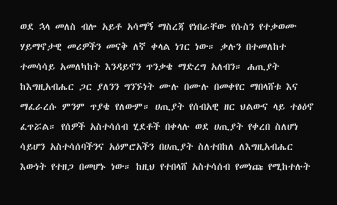ወደ ኋላ መለስ ብሎ አይቶ አሳማኝ ማስረጃ የነበራቸው የሱስን የተቃወሙ ሃይማኖታዊ መሪዎችን መናቅ ለኛ ቀላል ነገር ነው። ቃሉን በተመለከተ ተመሳሳይ አመለካከት እንዳይኖን ጥንቃቄ ማድረግ አለብን። ሐጢያት ከእግዚአብሔር ጋር ያለንን ግንኙነት ሙሉ በሙሉ በመቀየር ማበላሸቱ እና ማፈራረሱ ምንም ጥያቄ የለውም። ሀጢያት የሰብአዊ ዘር ህልውና ላይ ተፅዕኖ ፈጥሯል። የሰዎች አስተሳሰብ ሂደቶች በቀላሉ ወደ ሀጢያት የቀረበ ስለሆነ ሳይሆን አስተሳሰባችንና አዕምሮአችን በሀጢያት ስለተበከለ ለእግዚአብሔር እውነት የተዘጋ በመሆኑ ነው። ከዚህ የተበላሸ አስተሳሰብ የመነጩ የሚከተሉት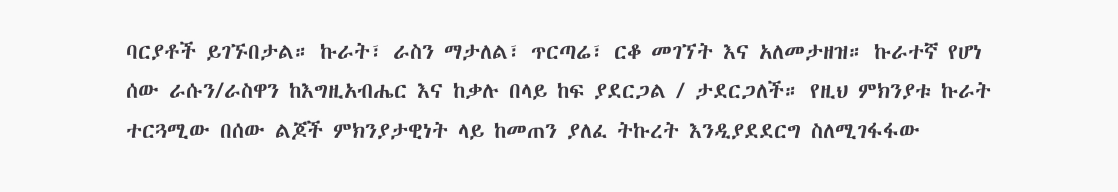ባርያቶች ይገኙበታል። ኩራት፣ ራስን ማታለል፣ ጥርጣሬ፣ ርቆ መገኘት እና አለመታዘዝ። ኩራተኛ የሆነ ሰው ራሱን/ራስዋን ከእግዚአብሔር እና ከቃሉ በላይ ከፍ ያደርጋል / ታደርጋለች። የዚህ ምክንያቱ ኩራት ተርጓሚው በሰው ልጆች ምክንያታዊነት ላይ ከመጠን ያለፈ ትኩረት እንዲያደደርግ ስለሚገፋፋው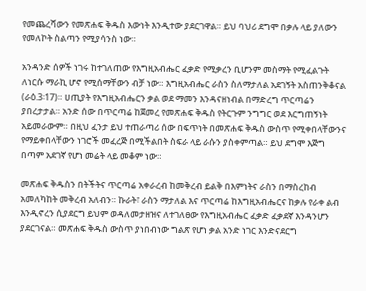የመጨረሻውን የመጽሐፍ ቅዱስ እውነት እንዲተው ያደርገዋል። ይህ ባህሪ ደግሞ በቃሉ ላይ ያለውን የመለኮት ስልጣን የሚያሳንስ ነው።

አንዳንድ ሰዎች ነገሩ ከተገለጠው የእግዚአብሔር ፈቃድ የሚቃረን ቢሆንም መስማት የሚፈልጉት ለነርሱ ማራኪ ሆኖ የሚሰማቸውን ብቻ ነው። እግዚአብሔር ራስን ስለማታለል አደገኝት አስጠንቅቆናል (ራዕ.3፡17)። ሀጢያት የእግዚአብሔርን ቃል ወደ ማመን እንዳናዘነብል በማድረግ ጥርጣሬን ያበረታታል። አንድ ሰው በጥርጣሬ ከጀመረ የመጽሐፍ ቅዱስ የትርጉም ንግግር ወደ እርግጠኝነት አይመራውም። በዚህ ፈንታ ይህ ተጠራጣሪ ሰው በፍጥነት በመጽሐፍ ቅዱስ ውስጥ የሚቀበላቸውንና የማይቀበላቸውን ነገሮች መፈረጅ በሚችልበት ስፍራ ላይ ራሱን ያስቀምጣል። ይህ ደግሞ እጅግ በጣም አደገኛ የሆነ መሬት ላይ መቆም ነው።

መጽሐፍ ቅዱስን በትችትና ጥርጣሬ አቀራረብ ከመቅረብ ይልቅ በእምነትና ራስን በማስረከብ አመለካከት መቅረብ አለብን። ኩራት፣ ራስን ማታለል እና ጥርጣሬ ከእግዚአብሔርና ከቃሉ የራቀ ልብ እንዲኖረን ሲያደርግ ይህም ወዳለመታዘዝና ለተገለፀው የእግዚአብሔር ፈቃድ ፈቃደኛ እንዳንሆን ያደርገናል። መጽሐፍ ቅዱስ ውስጥ ያነበብነው ግልጽ የሆነ ቃል አንድ ነገር እንድናደርግ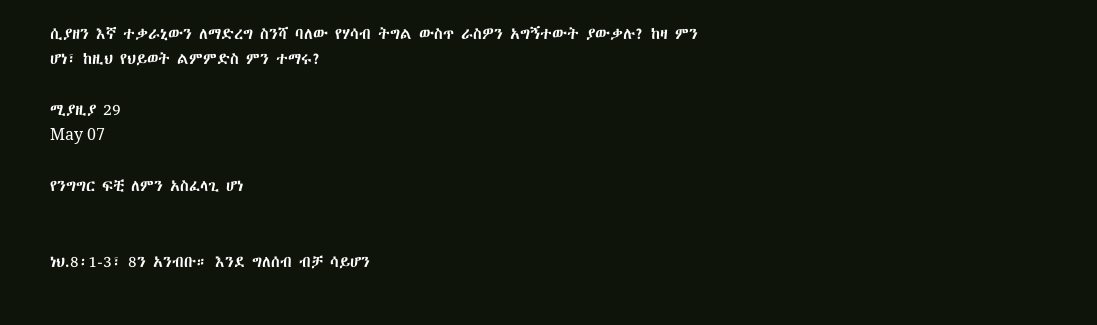ሲያዘን እኛ ተቃራኒውን ለማድረግ ስንሻ ባለው የሃሳብ ትግል ውስጥ ራስዎን አግኝተውት ያውቃሉ? ከዛ ምን ሆነ፣ ከዚህ የህይወት ልምምድስ ምን ተማሩ?

ሚያዚያ 29
May 07

የንግግር ፍቺ ለምን አስፈላጊ ሆነ


ነህ.8፡1-3፣ 8ን አንብቡ። እንደ ግለሰብ ብቻ ሳይሆን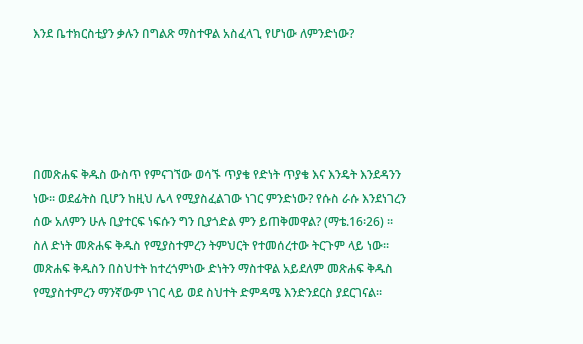እንደ ቤተክርስቲያን ቃሉን በግልጽ ማስተዋል አስፈላጊ የሆነው ለምንድነው?





በመጽሐፍ ቅዱስ ውስጥ የምናገኘው ወሳኙ ጥያቄ የድነት ጥያቄ እና እንዴት እንደዳንን ነው። ወደፊትስ ቢሆን ከዚህ ሌላ የሚያስፈልገው ነገር ምንድነው? የሱስ ራሱ እንደነገረን ሰው አለምን ሁሉ ቢያተርፍ ነፍሱን ግን ቢያጎድል ምን ይጠቅመዋል? (ማቴ.16፡26) ። ስለ ድነት መጽሐፍ ቅዱስ የሚያስተምረን ትምህርት የተመሰረተው ትርጉም ላይ ነው። መጽሐፍ ቅዱስን በስህተት ከተረጎምነው ድነትን ማስተዋል አይደለም መጽሐፍ ቅዱስ የሚያስተምረን ማንኛውም ነገር ላይ ወደ ስህተት ድምዳሜ እንድንደርስ ያደርገናል።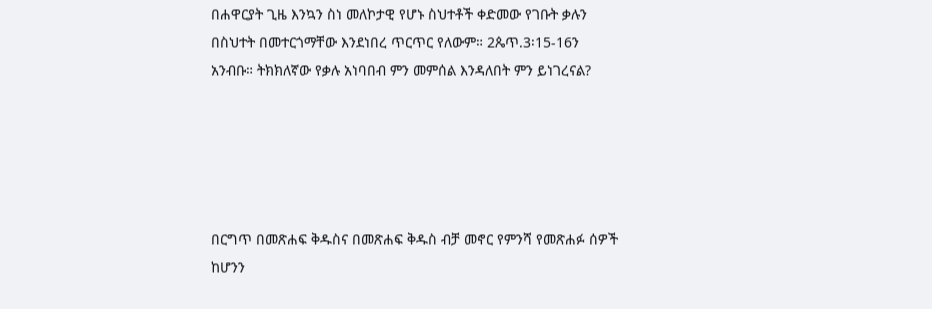በሐዋርያት ጊዜ እንኳን ስነ መለኮታዊ የሆኑ ስህተቶች ቀድመው የገቡት ቃሉን በስህተት በመተርጎማቸው እንደነበረ ጥርጥር የለውም። 2ጴጥ.3፡15-16ን አንብቡ። ትክክለኛው የቃሉ አነባበብ ምን መምሰል እንዳለበት ምን ይነገረናል?





በርግጥ በመጽሐፍ ቅዱስና በመጽሐፍ ቅዱስ ብቻ መኖር የምንሻ የመጽሐፉ ሰዎች ከሆንን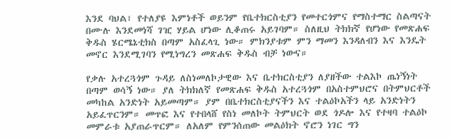እንደ ባህል፣ የተለያዩ እምነቶች ወይንም የቤተክርስቲያን የመተርጎምና የማስተማር ስልጣናት በሙሉ እንደመነሻ ገዢ ሃይል ሆነው ሊቆጠሩ አይገባም። ስለዚህ ትክክኛ የሆነው የመጽሐፍ ቅዱስ ሄርሜኔቲክስ በጣም አስፈላጊ ነው። ምክንያቱም ምን ማመን እንዳለብን እና እንዴት መኖር እንደሚገባን የሚነግረን መጽሐፍ ቅዱስ ብቻ ነውና።

የቃሉ አተረጓጎም ጉዳይ ለስነመለኮታዊው እና ቤተክርስቲያን ለያዘችው ተልእኮ ጤነኝነት በጣም ወሳኝ ነው። ያለ ትክክለኛ የመጽሐፍ ቅዱስ አተረጓጎም በአስተምህሮና በትምህርቶች መካከል አንድነት አይመጣም። ያም በቤተክርስቲያናችን እና ተልዕኮአችን ላይ አንድነትን አይፈጥርንም። መጥፎ እና የተበላሸ የስነ መለኮት ትምህርት ወደ ጎዶሎ እና የተዛባ ተልዕኮ መምራቱ አያጠራጥርም። ለአለም የምንሰጠው መልዕክት ኖሮን ነገር ግን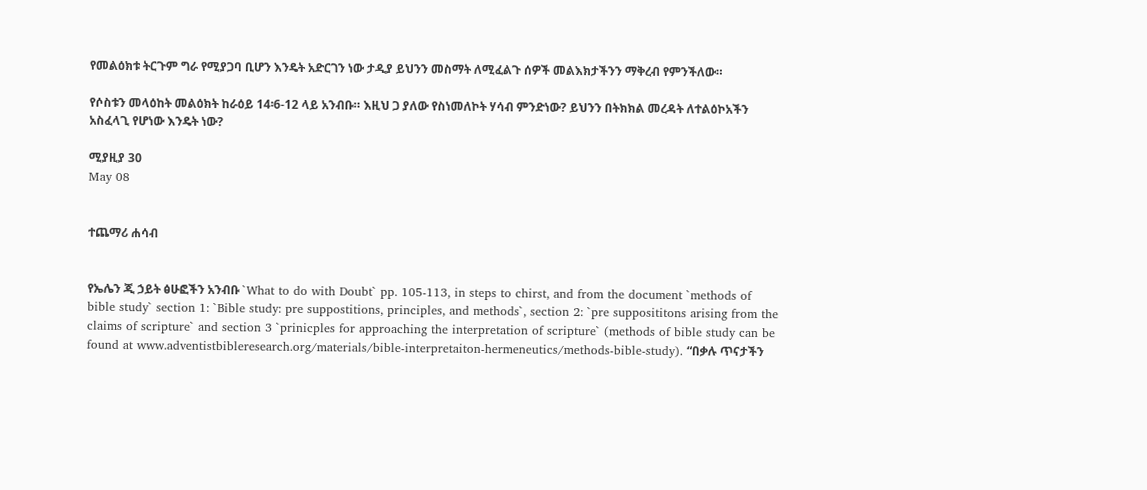የመልዕክቱ ትርጉም ግራ የሚያጋባ ቢሆን እንዴት አድርገን ነው ታዲያ ይህንን መስማት ለሚፈልጉ ሰዎች መልእክታችንን ማቅረብ የምንችለው።

የሶስቱን መላዕከት መልዕክት ከራዕይ 14፡6-12 ላይ አንብቡ። እዚህ ጋ ያለው የስነመለኮት ሃሳብ ምንድነው? ይህንን በትክክል መረዳት ለተልዕኮአችን አስፈላጊ የሆነው እንዴት ነው?

ሚያዚያ 30
May 08


ተጨማሪ ሐሳብ


የኤሌን ጂ ኃይት ፅሁፎችን አንብቡ `What to do with Doubt` pp. 105-113, in steps to chirst, and from the document `methods of bible study` section 1: `Bible study: pre suppostitions, principles, and methods`, section 2: `pre supposititons arising from the claims of scripture` and section 3 `prinicples for approaching the interpretation of scripture` (methods of bible study can be found at www.adventistbibleresearch.org/materials/bible-interpretaiton-hermeneutics/methods-bible-study). “በቃሉ ጥናታችን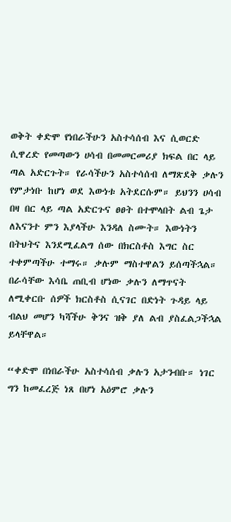ወቅት ቀድሞ የነበራችሁን አስተሳሰብ እና ሲወርድ ሲዋረድ የመጣውን ሀሳብ በመመርመሪያ ክፍል በር ላይ ጣል አድርጉት። የራሳችሁን አስተሳሰብ ለማጽደቅ ቃሉን የምታነቡ ከሆነ ወደ እውነቱ አትደርሱም። ይህንን ሀሳብ በዛ በር ላይ ጣል አድርጉና ፀፀት በተሞላበት ልብ ጌታ ለእናንተ ምን እያላችሁ እንዳለ ስሙት። እውነትን በትህትና እንደሚፈልግ ሰው በክርስቶስ እግር ስር ተቀምጣችሁ ተማሩ። ቃሉም ማስተዋልን ይሰጣችኋል። በራሳቸው እሳቤ ጠቢብ ሆነው ቃሉን ለማጥናት ለሚቀርቡ ሰዎች ክርስቶስ ሲናገር በድነት ጉዳይ ላይ ብልህ መሆን ካሻችሁ ቅንና ዝቅ ያለ ልብ ያስፈልጋችኋል ይላቸዋል።

“ቀድሞ በነበራችሁ አስተሳሰብ ቃሉን አታንብቡ። ነገር ግን ከመፈረጅ ነጸ በሆነ አዕምሮ ቃሉን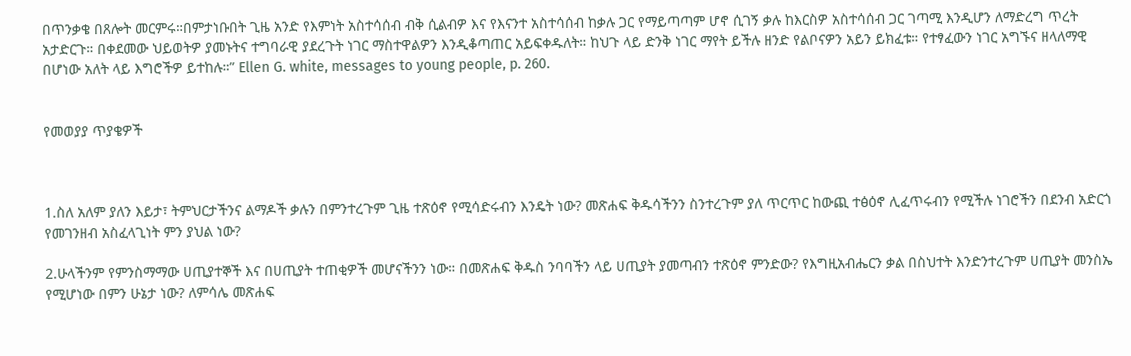በጥንቃቄ በጸሎት መርምሩ።በምታነቡበት ጊዜ አንድ የእምነት አስተሳሰብ ብቅ ሲልብዎ እና የእናንተ አስተሳሰብ ከቃሉ ጋር የማይጣጣም ሆኖ ሲገኝ ቃሉ ከእርስዎ አስተሳሰብ ጋር ገጣሚ እንዲሆን ለማድረግ ጥረት አታድርጉ። በቀደመው ህይወትዎ ያመኑትና ተግባራዊ ያደረጉት ነገር ማስተዋልዎን እንዲቆጣጠር አይፍቀዱለት። ከህጉ ላይ ድንቅ ነገር ማየት ይችሉ ዘንድ የልቦናዎን አይን ይክፈቱ። የተፃፈውን ነገር አግኙና ዘላለማዊ በሆነው አለት ላይ እግሮችዎ ይተከሉ።” Ellen G. white, messages to young people, p. 260.


የመወያያ ጥያቄዎች



1.ስለ አለም ያለን እይታ፣ ትምህርታችንና ልማዶች ቃሉን በምንተረጉም ጊዜ ተጽዕኖ የሚሳድሩብን እንዴት ነው? መጽሐፍ ቅዱሳችንን ስንተረጉም ያለ ጥርጥር ከውጪ ተፅዕኖ ሊፈጥሩብን የሚችሉ ነገሮችን በደንብ አድርጎ የመገንዘብ አስፈላጊነት ምን ያህል ነው?

2.ሁላችንም የምንስማማው ሀጢያተኞች እና በሀጢያት ተጠቂዎች መሆናችንን ነው። በመጽሐፍ ቅዱስ ንባባችን ላይ ሀጢያት ያመጣብን ተጽዕኖ ምንድው? የእግዚአብሔርን ቃል በስህተት እንድንተረጉም ሀጢያት መንስኤ የሚሆነው በምን ሁኔታ ነው? ለምሳሌ መጽሐፍ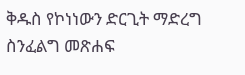ቅዱስ የኮነነውን ድርጊት ማድረግ ስንፈልግ መጽሐፍ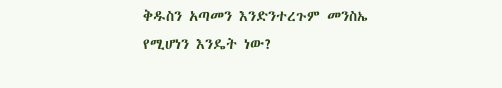ቅዱስን አጣመን እንድንተረጉም መንስኤ የሚሆነን እንዴት ነው?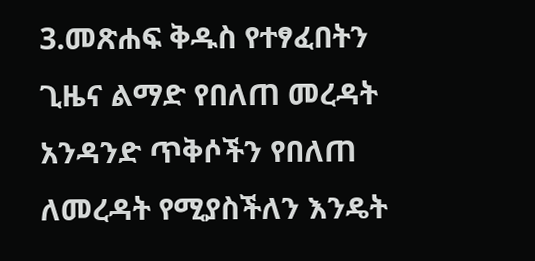3.መጽሐፍ ቅዱስ የተፃፈበትን ጊዜና ልማድ የበለጠ መረዳት አንዳንድ ጥቅሶችን የበለጠ ለመረዳት የሚያስችለን እንዴት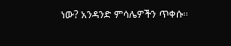ነው? አንዳንድ ምሳሌዎችን ጥቀሱ።